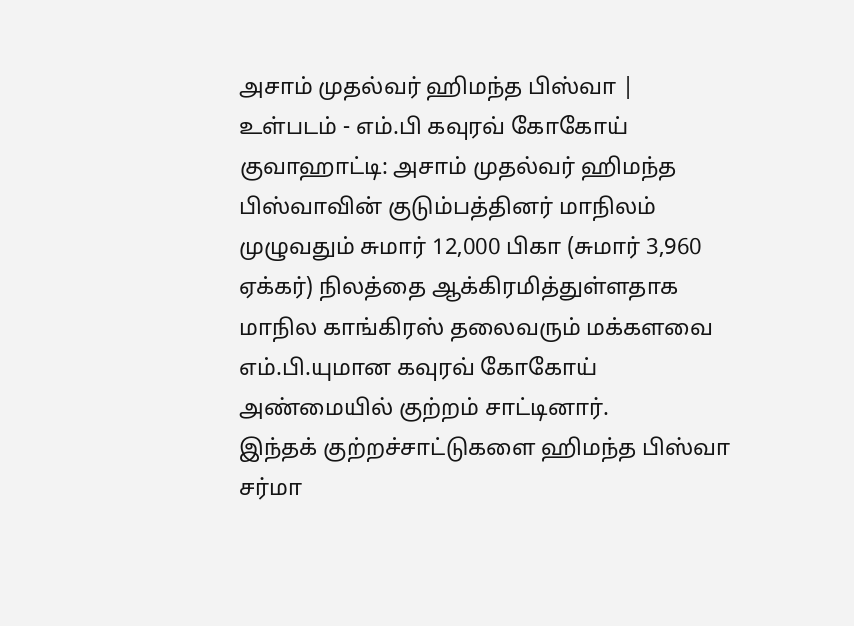அசாம் முதல்வர் ஹிமந்த பிஸ்வா | உள்படம் - எம்.பி கவுரவ் கோகோய்
குவாஹாட்டி: அசாம் முதல்வர் ஹிமந்த பிஸ்வாவின் குடும்பத்தினர் மாநிலம் முழுவதும் சுமார் 12,000 பிகா (சுமார் 3,960 ஏக்கர்) நிலத்தை ஆக்கிரமித்துள்ளதாக மாநில காங்கிரஸ் தலைவரும் மக்களவை எம்.பி.யுமான கவுரவ் கோகோய் அண்மையில் குற்றம் சாட்டினார்.
இந்தக் குற்றச்சாட்டுகளை ஹிமந்த பிஸ்வா சர்மா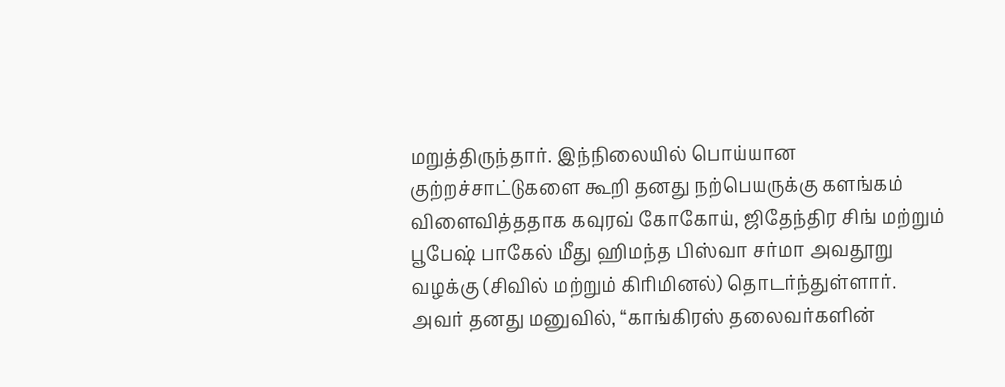மறுத்திருந்தார். இந்நிலையில் பொய்யான குற்றச்சாட்டுகளை கூறி தனது நற்பெயருக்கு களங்கம் விளைவித்ததாக கவுரவ் கோகோய், ஜிதேந்திர சிங் மற்றும் பூபேஷ் பாகேல் மீது ஹிமந்த பிஸ்வா சர்மா அவதூறு வழக்கு (சிவில் மற்றும் கிரிமினல்) தொடர்ந்துள்ளார்.
அவர் தனது மனுவில், “காங்கிரஸ் தலைவர்களின்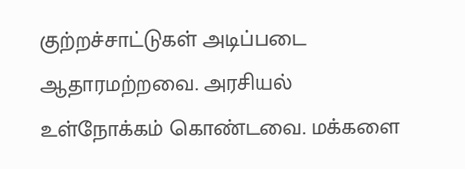குற்றச்சாட்டுகள் அடிப்படை ஆதாரமற்றவை. அரசியல் உள்நோக்கம் கொண்டவை. மக்களை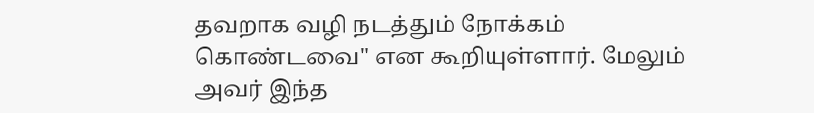தவறாக வழி நடத்தும் நோக்கம் கொண்டவை" என கூறியுள்ளார். மேலும் அவர் இந்த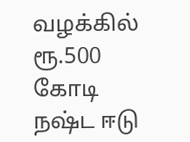வழக்கில் ரூ.500 கோடி நஷ்ட ஈடு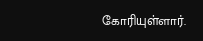கோரியுள்ளார்.